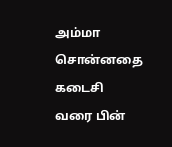அம்மா சொன்னதை கடைசி வரை பின்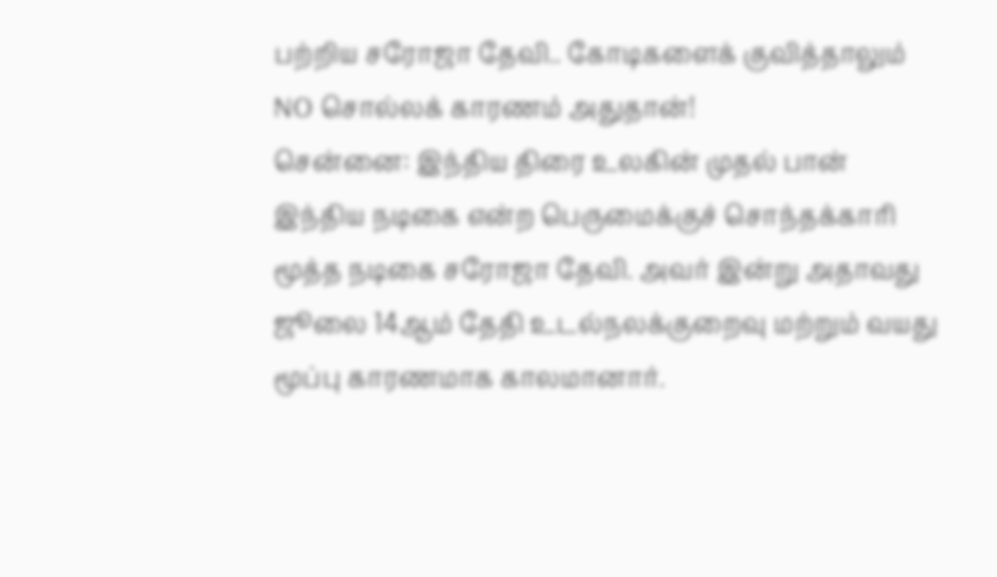பற்றிய சரோஜா தேவி.. கோடிகளைக் குவித்தாலும் NO சொல்லக் காரணம் அதுதான்!
சென்னை: இந்திய திரை உலகின் முதல் பான் இந்திய நடிகை என்ற பெருமைக்குச் சொந்தக்காரி மூத்த நடிகை சரோஜா தேவி. அவர் இன்று அதாவது ஜூலை 14ஆம் தேதி உடல்நலக்குறைவு மற்றும் வயது மூப்பு காரணமாக காலமானார்.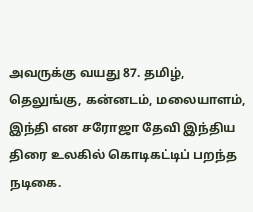அவருக்கு வயது 87. தமிழ், தெலுங்கு, கன்னடம், மலையாளம், இந்தி என சரோஜா தேவி இந்திய திரை உலகில் கொடிகட்டிப் பறந்த நடிகை.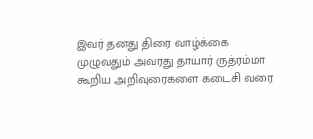இவர் தனது திரை வாழ்க்கை முழுவதும் அவரது தாயார் ருத்ரம்மா கூறிய அறிவுரைகளை கடைசி வரை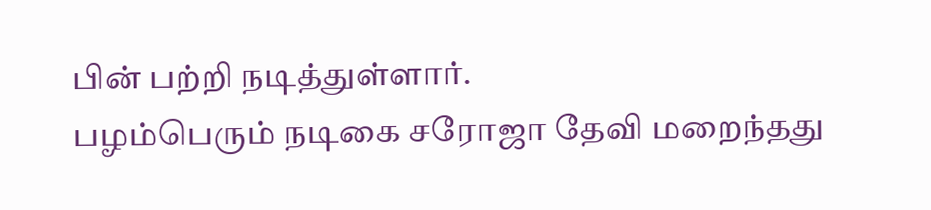பின் பற்றி நடித்துள்ளார்.
பழம்பெரும் நடிகை சரோஜா தேவி மறைந்தது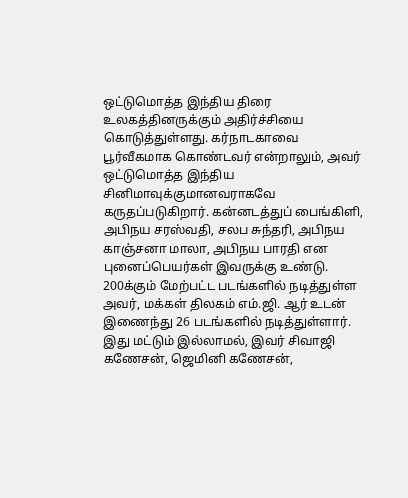ஒட்டுமொத்த இந்திய திரை உலகத்தினருக்கும் அதிர்ச்சியை கொடுத்துள்ளது. கர்நாடகாவை பூர்வீகமாக கொண்டவர் என்றாலும், அவர் ஒட்டுமொத்த இந்திய சினிமாவுக்குமானவராகவே கருதப்படுகிறார். கன்னடத்துப் பைங்கிளி, அபிநய சரஸ்வதி, சலப சுந்தரி, அபிநய காஞ்சனா மாலா, அபிநய பாரதி என புனைப்பெயர்கள் இவருக்கு உண்டு.
200க்கும் மேற்பட்ட படங்களில் நடித்துள்ள அவர், மக்கள் திலகம் எம்.ஜி. ஆர் உடன் இணைந்து 26 படங்களில் நடித்துள்ளார். இது மட்டும் இல்லாமல், இவர் சிவாஜி கணேசன், ஜெமினி கணேசன்,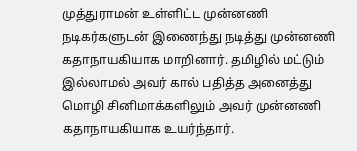முத்துராமன் உள்ளிட்ட முன்னணி நடிகர்களுடன் இணைந்து நடித்து முன்னணி கதாநாயகியாக மாறினார். தமிழில் மட்டும் இல்லாமல் அவர் கால் பதித்த அனைத்து மொழி சினிமாக்களிலும் அவர் முன்னணி கதாநாயகியாக உயர்ந்தார்.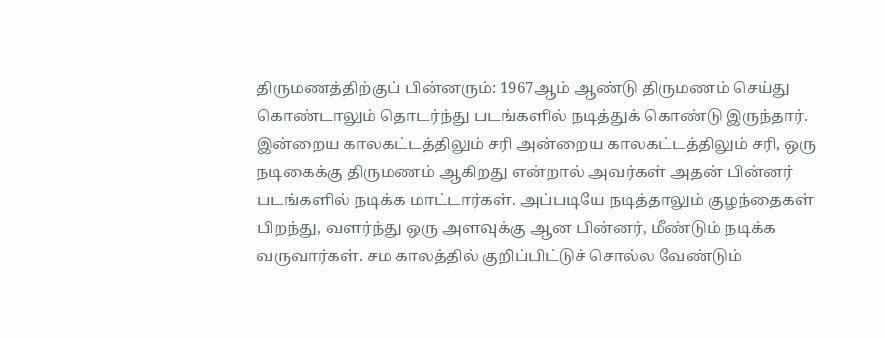திருமணத்திற்குப் பின்னரும்: 1967ஆம் ஆண்டு திருமணம் செய்து கொண்டாலும் தொடர்ந்து படங்களில் நடித்துக் கொண்டு இருந்தார். இன்றைய காலகட்டத்திலும் சரி அன்றைய காலகட்டத்திலும் சரி, ஒரு நடிகைக்கு திருமணம் ஆகிறது என்றால் அவர்கள் அதன் பின்னர் படங்களில் நடிக்க மாட்டார்கள். அப்படியே நடித்தாலும் குழந்தைகள் பிறந்து, வளர்ந்து ஒரு அளவுக்கு ஆன பின்னர், மீண்டும் நடிக்க வருவார்கள். சம காலத்தில் குறிப்பிட்டுச் சொல்ல வேண்டும்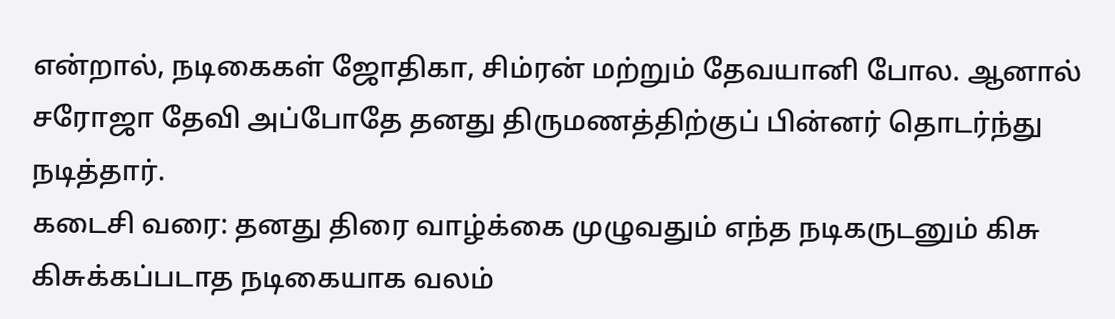என்றால், நடிகைகள் ஜோதிகா, சிம்ரன் மற்றும் தேவயானி போல. ஆனால் சரோஜா தேவி அப்போதே தனது திருமணத்திற்குப் பின்னர் தொடர்ந்து நடித்தார்.
கடைசி வரை: தனது திரை வாழ்க்கை முழுவதும் எந்த நடிகருடனும் கிசு கிசுக்கப்படாத நடிகையாக வலம்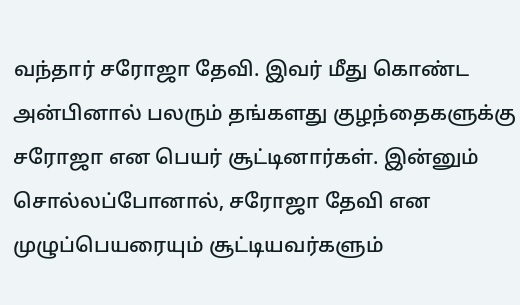வந்தார் சரோஜா தேவி. இவர் மீது கொண்ட அன்பினால் பலரும் தங்களது குழந்தைகளுக்கு சரோஜா என பெயர் சூட்டினார்கள். இன்னும் சொல்லப்போனால், சரோஜா தேவி என முழுப்பெயரையும் சூட்டியவர்களும்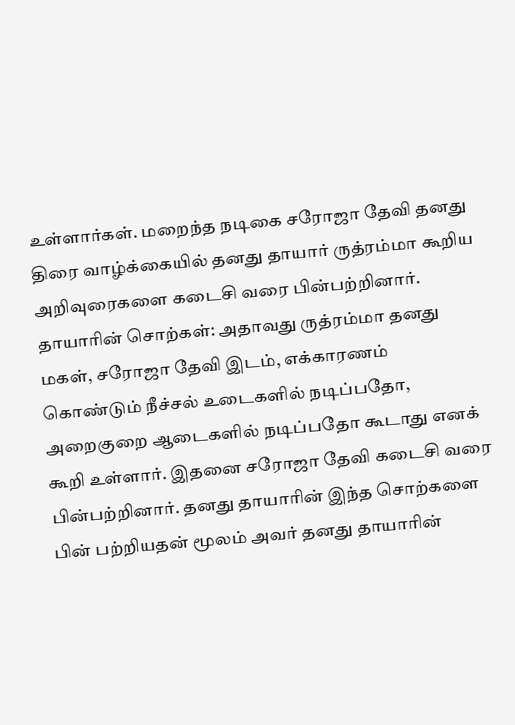உள்ளார்கள். மறைந்த நடிகை சரோஜா தேவி தனது திரை வாழ்க்கையில் தனது தாயார் ருத்ரம்மா கூறிய அறிவுரைகளை கடைசி வரை பின்பற்றினார்.
தாயாரின் சொற்கள்: அதாவது ருத்ரம்மா தனது மகள், சரோஜா தேவி இடம், எக்காரணம் கொண்டும் நீச்சல் உடைகளில் நடிப்பதோ, அறைகுறை ஆடைகளில் நடிப்பதோ கூடாது எனக் கூறி உள்ளார். இதனை சரோஜா தேவி கடைசி வரை பின்பற்றினார். தனது தாயாரின் இந்த சொற்களை பின் பற்றியதன் மூலம் அவர் தனது தாயாரின்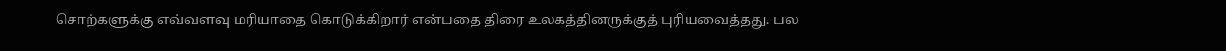சொற்களுக்கு எவ்வளவு மரியாதை கொடுக்கிறார் என்பதை திரை உலகத்தினருக்குத் புரியவைத்தது. பல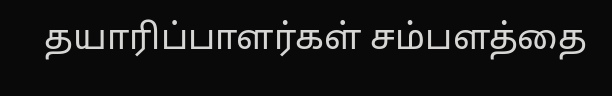தயாரிப்பாளர்கள் சம்பளத்தை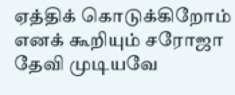ஏத்திக் கொடுக்கிறோம் எனக் கூறியும் சரோஜா தேவி முடியவே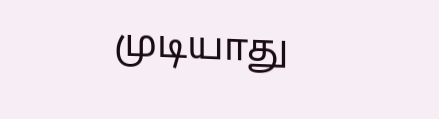முடியாது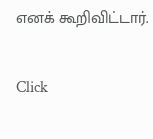எனக் கூறிவிட்டார்.


Click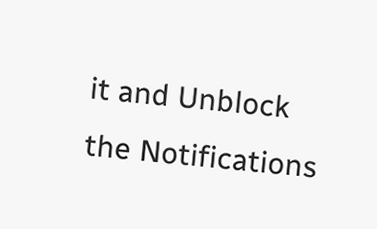it and Unblock the Notifications